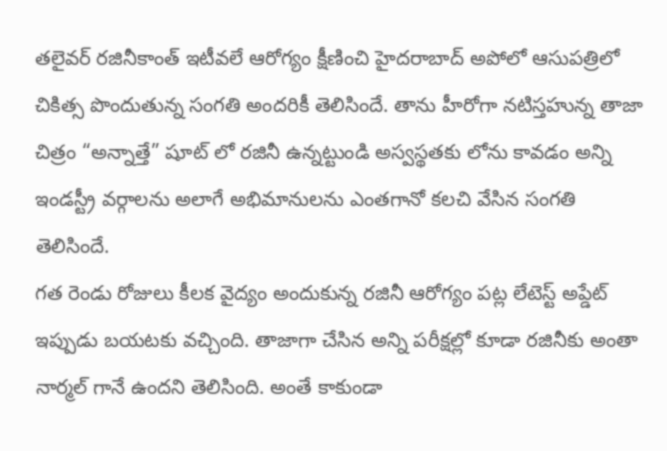తలైవర్ రజినీకాంత్ ఇటీవలే ఆరోగ్యం క్షీణించి హైదరాబాద్ అపోలో ఆసుపత్రిలో చికిత్స పొందుతున్న సంగతి అందరికీ తెలిసిందే. తాను హీరోగా నటిస్తహున్న తాజా చిత్రం “అన్నాత్తే” షూట్ లో రజినీ ఉన్నట్టుండి అస్వస్థతకు లోను కావడం అన్ని ఇండస్ట్రీ వర్గాలను అలాగే అభిమానులను ఎంతగానో కలచి వేసిన సంగతి తెలిసిందే.
గత రెండు రోజులు కీలక వైద్యం అందుకున్న రజినీ ఆరోగ్యం పట్ల లేటెస్ట్ అప్డేట్ ఇప్పుడు బయటకు వచ్చింది. తాజాగా చేసిన అన్ని పరీక్షల్లో కూడా రజినీకు అంతా నార్మల్ గానే ఉందని తెలిసింది. అంతే కాకుండా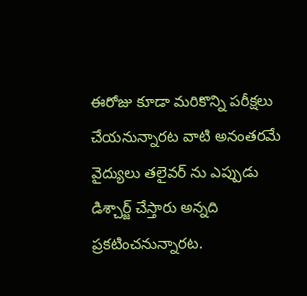ఈరోజు కూడా మరికొన్ని పరీక్షలు చేయనున్నారట వాటి అనంతరమే వైద్యులు తలైవర్ ను ఎప్పుడు డిశ్చార్జ్ చేస్తారు అన్నది ప్రకటించనున్నారట.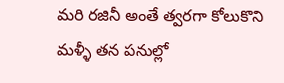మరి రజినీ అంతే త్వరగా కోలుకొని మళ్ళీ తన పనుల్లో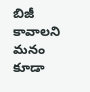బిజీ కావాలని మనం కూడా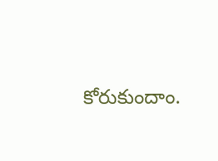కోరుకుందాం.